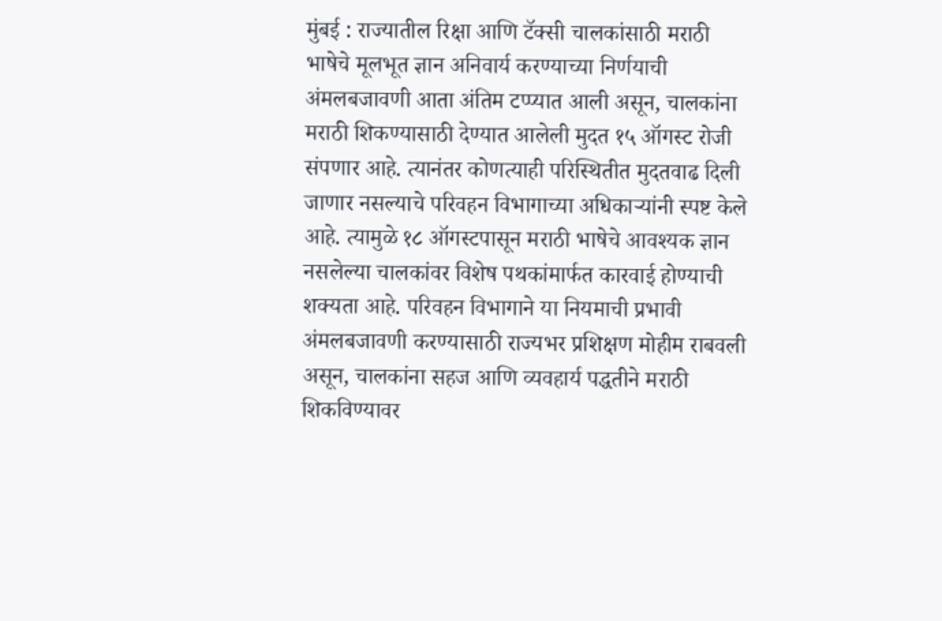मुंबई : राज्यातील रिक्षा आणि टॅक्सी चालकांसाठी मराठी भाषेचे मूलभूत ज्ञान अनिवार्य करण्याच्या निर्णयाची अंमलबजावणी आता अंतिम टप्प्यात आली असून, चालकांना मराठी शिकण्यासाठी देण्यात आलेली मुदत १५ ऑगस्ट रोजी संपणार आहे. त्यानंतर कोणत्याही परिस्थितीत मुदतवाढ दिली जाणार नसल्याचे परिवहन विभागाच्या अधिकाऱ्यांनी स्पष्ट केले आहे. त्यामुळे १८ ऑगस्टपासून मराठी भाषेचे आवश्यक ज्ञान नसलेल्या चालकांवर विशेष पथकांमार्फत कारवाई होण्याची शक्यता आहे. परिवहन विभागाने या नियमाची प्रभावी अंमलबजावणी करण्यासाठी राज्यभर प्रशिक्षण मोहीम राबवली असून, चालकांना सहज आणि व्यवहार्य पद्धतीने मराठी शिकविण्यावर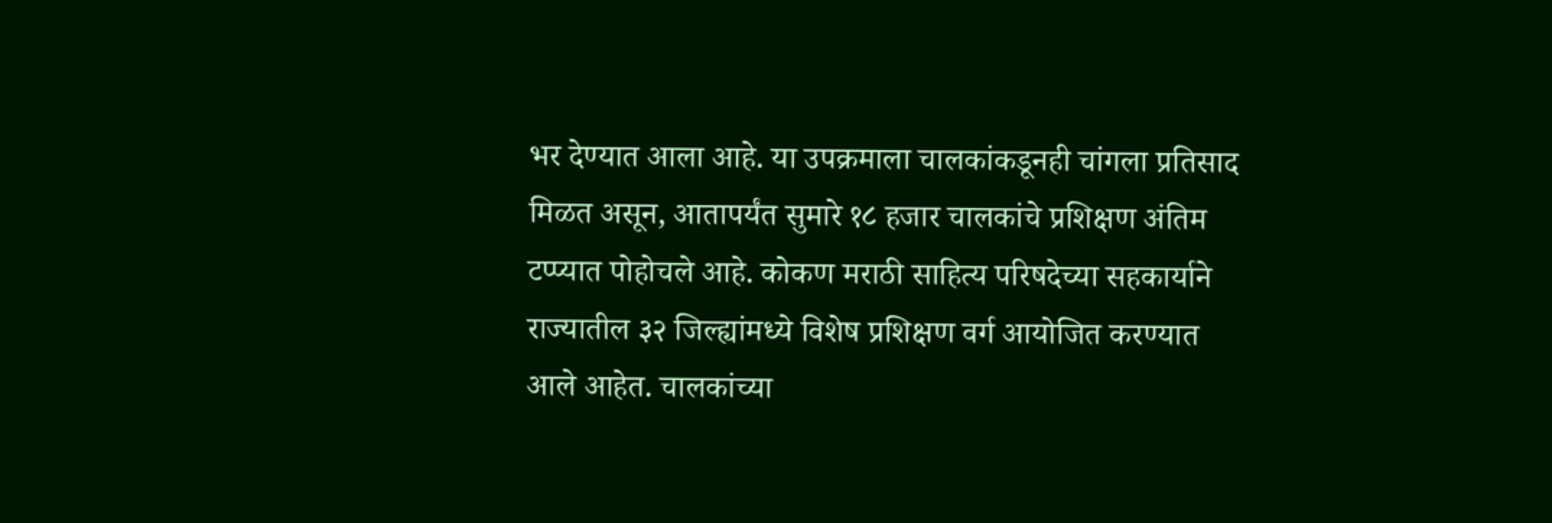भर देण्यात आला आहे. या उपक्रमाला चालकांकडूनही चांगला प्रतिसाद मिळत असून, आतापर्यंत सुमारे १८ हजार चालकांचे प्रशिक्षण अंतिम टप्प्यात पोहोचले आहे. कोकण मराठी साहित्य परिषदेच्या सहकार्याने राज्यातील ३२ जिल्ह्यांमध्ये विशेष प्रशिक्षण वर्ग आयोजित करण्यात आले आहेत. चालकांच्या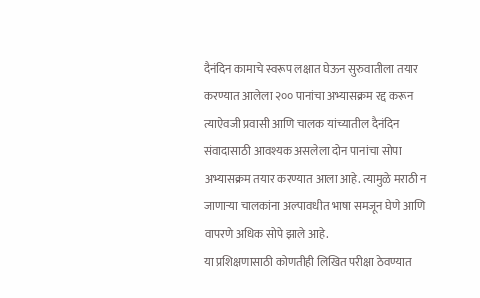दैनंदिन कामाचे स्वरूप लक्षात घेऊन सुरुवातीला तयार करण्यात आलेला २०० पानांचा अभ्यासक्रम रद्द करून त्याऐवजी प्रवासी आणि चालक यांच्यातील दैनंदिन संवादासाठी आवश्यक असलेला दोन पानांचा सोपा अभ्यासक्रम तयार करण्यात आला आहे. त्यामुळे मराठी न जाणाऱ्या चालकांना अल्पावधीत भाषा समजून घेणे आणि वापरणे अधिक सोपे झाले आहे.
या प्रशिक्षणासाठी कोणतीही लिखित परीक्षा ठेवण्यात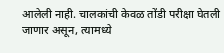आलेली नाही. चालकांची केवळ तोंडी परीक्षा घेतली जाणार असून, त्यामध्ये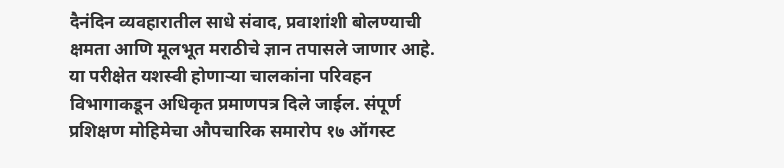दैनंदिन व्यवहारातील साधे संवाद, प्रवाशांशी बोलण्याची क्षमता आणि मूलभूत मराठीचे ज्ञान तपासले जाणार आहे. या परीक्षेत यशस्वी होणाऱ्या चालकांना परिवहन विभागाकडून अधिकृत प्रमाणपत्र दिले जाईल. संपूर्ण प्रशिक्षण मोहिमेचा औपचारिक समारोप १७ ऑगस्ट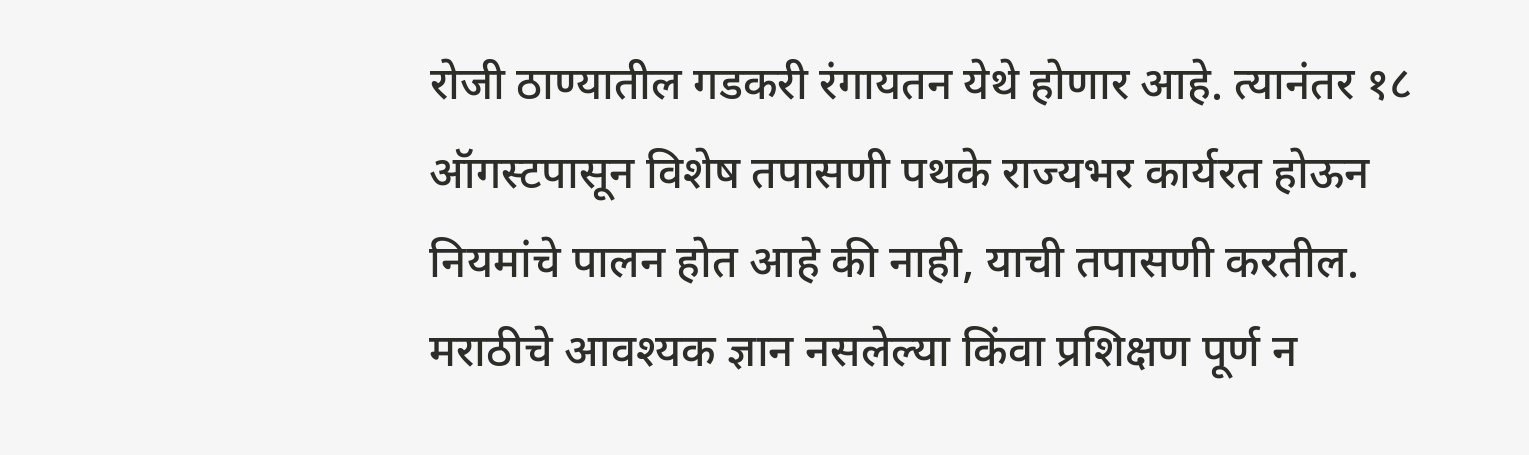रोजी ठाण्यातील गडकरी रंगायतन येथे होणार आहे. त्यानंतर १८ ऑगस्टपासून विशेष तपासणी पथके राज्यभर कार्यरत होऊन नियमांचे पालन होत आहे की नाही, याची तपासणी करतील. मराठीचे आवश्यक ज्ञान नसलेल्या किंवा प्रशिक्षण पूर्ण न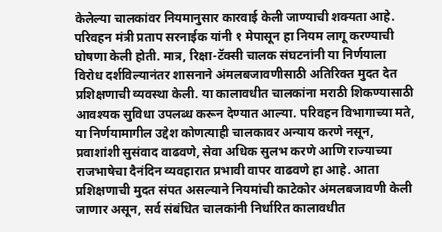केलेल्या चालकांवर नियमानुसार कारवाई केली जाण्याची शक्यता आहे. परिवहन मंत्री प्रताप सरनाईक यांनी १ मेपासून हा नियम लागू करण्याची घोषणा केली होती. मात्र, रिक्षा-टॅक्सी चालक संघटनांनी या निर्णयाला विरोध दर्शविल्यानंतर शासनाने अंमलबजावणीसाठी अतिरिक्त मुदत देत प्रशिक्षणाची व्यवस्था केली. या कालावधीत चालकांना मराठी शिकण्यासाठी आवश्यक सुविधा उपलब्ध करून देण्यात आल्या. परिवहन विभागाच्या मते, या निर्णयामागील उद्देश कोणत्याही चालकावर अन्याय करणे नसून, प्रवाशांशी सुसंवाद वाढवणे, सेवा अधिक सुलभ करणे आणि राज्याच्या राजभाषेचा दैनंदिन व्यवहारात प्रभावी वापर वाढवणे हा आहे. आता प्रशिक्षणाची मुदत संपत असल्याने नियमांची काटेकोर अंमलबजावणी केली जाणार असून, सर्व संबंधित चालकांनी निर्धारित कालावधीत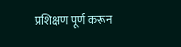प्रशिक्षण पूर्ण करून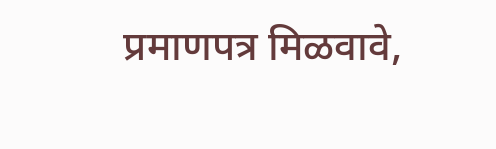प्रमाणपत्र मिळवावे,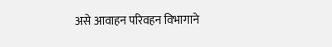असे आवाहन परिवहन विभागाने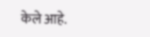केले आहे.